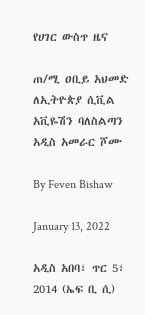የሀገር ውስጥ ዜና

ጠ/ሚ ዐቢይ አህመድ ለኢትዮጵያ ሲቪል አቪዬሽን ባለስልጣን አዲስ አመራር ሾሙ

By Feven Bishaw

January 13, 2022

አዲስ አበባ፣ ጥር 5፣ 2014 (ኤፍ ቢ ሲ)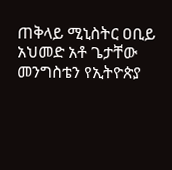ጠቅላይ ሚኒስትር ዐቢይ አህመድ አቶ ጌታቸው መንግስቴን የኢትዮጵያ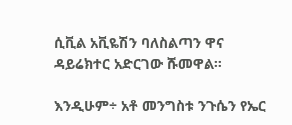ሲቪል አቪዬሽን ባለስልጣን ዋና ዳይሬክተር አድርገው ሹመዋል።

እንዲሁም÷ አቶ መንግስቱ ንጉሴን የኤር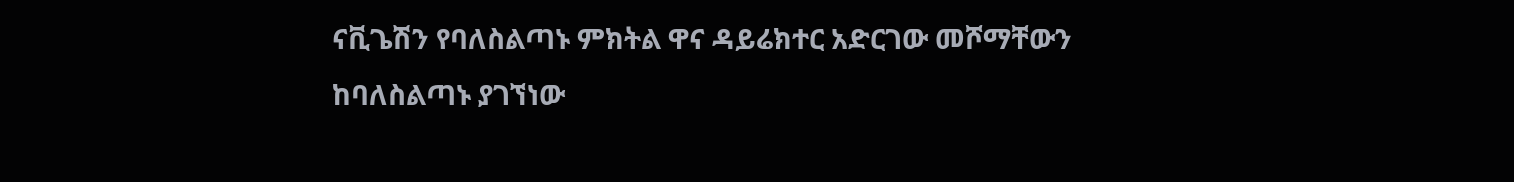ናቪጌሽን የባለስልጣኑ ምክትል ዋና ዳይሬክተር አድርገው መሾማቸውን ከባለስልጣኑ ያገኘነው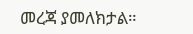መረጃ ያመለክታል።